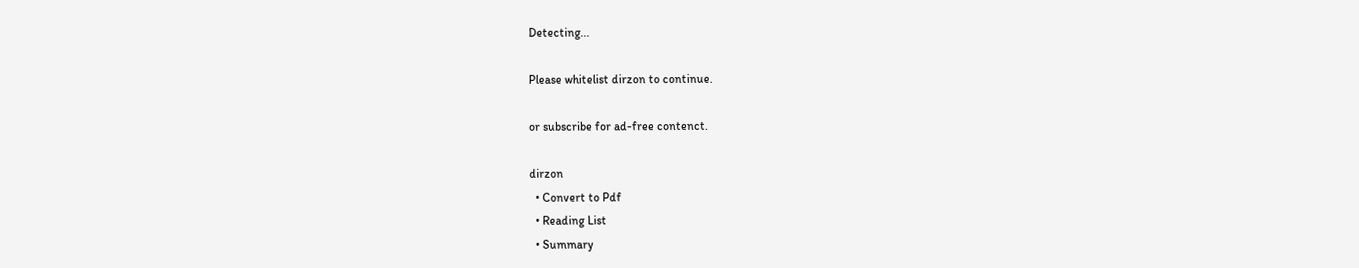Detecting...

Please whitelist dirzon to continue.

or subscribe for ad-free contenct.

dirzon
  • Convert to Pdf
  • Reading List
  • Summary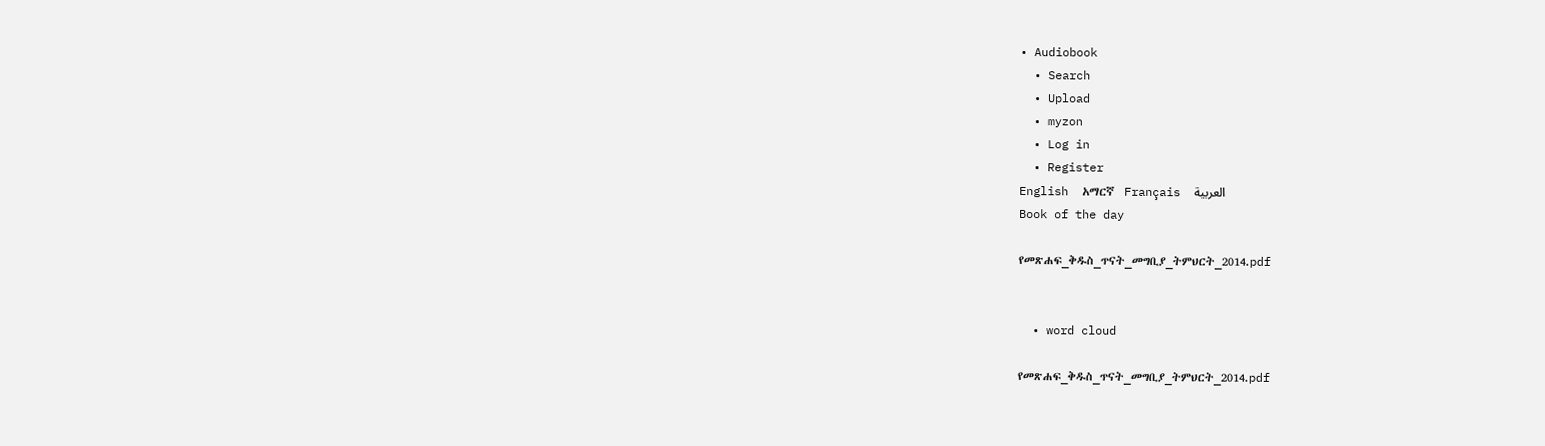• Audiobook
  • Search
  • Upload
  • myzon
  • Log in
  • Register
English  አማርኛ  Français  العربية
Book of the day

የመጽሐፍ_ቅዱስ_ጥናት_መግቢያ_ትምህርት_2014.pdf


  • word cloud

የመጽሐፍ_ቅዱስ_ጥናት_መግቢያ_ትምህርት_2014.pdf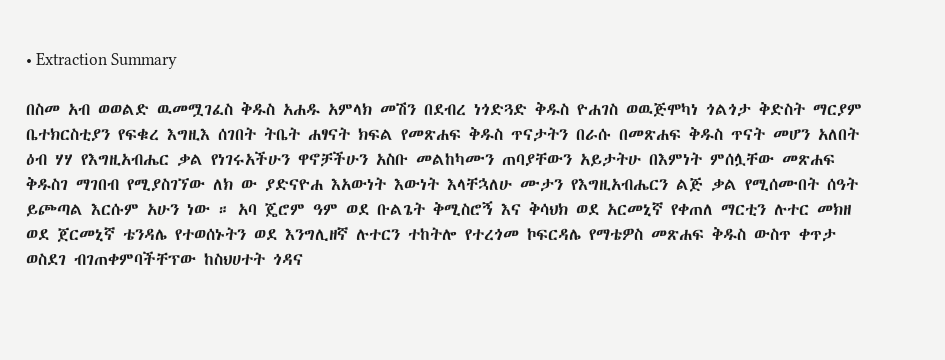• Extraction Summary

በስመ አብ ወወልድ ዉመሟገፈስ ቅዱስ አሐዱ አምላክ መሽን በደብረ ነጎድጓድ ቅዱስ ዮሐገስ ወዉጅሞካነ ጎልጎታ ቅድስት ማርያም ቤተክርስቲያን የፍቁረ እግዚእ ሰገበት ትቤት ሐፃናት ክፍል የመጽሐፍ ቅዱስ ጥናታትን በራሱ በመጽሐፍ ቅዱስ ጥናት መሆን አለበት ዕብ ሃሃ የእግዚአብሔር ቃል የነገሩአችሁን ዋኖቻችሁን አስቡ መልከካሙን ጠባያቸውን አይታትሁ በእምነት ምሰሏቸው መጽሐፍ ቅዱስገ ማገበብ የሚያስገኘው ለክ ው ያድናዮሐ እአውነት እውነት እላቸኋለሁ ሙታን የእግዚአብሔርን ልጅ ቃል የሚሰሙበት ሰዓት ይጮጣል እርሱም አሁን ነው ። አባ ጄሮም ዓም ወደ ቡልጌት ቅሚስሮኝ እና ቅሳህክ ወደ አርመኒኛ የቀጠለ ማርቲን ሉተር መክዘ ወደ ጀርመኒኛ ቴንዳሌ የተወሰኑትን ወደ እንግሊዘኛ ሉተርን ተከትሎ የተረጎመ ኮፍርዳሌ የማቴዎስ መጽሐፍ ቅዱስ ውስጥ ቀጥታ ወስደገ ብገጠቀምባችቸፕው ከስህሀተት ጎዳና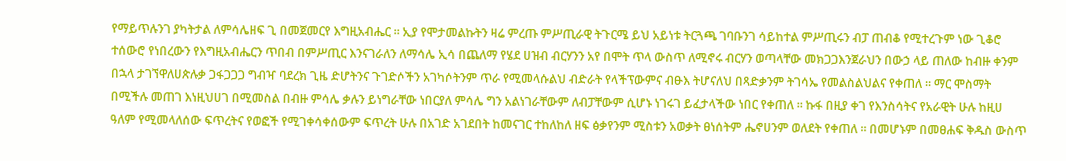የማይጥሉንገ ያካትታል ለምሳሌዘፍ ጊ በመጀመርየ እግዚአብሔር ። ኢያ የሞታመልኩትን ዛሬ ምረጡ ምሥጢራዊ ትጉርሜ ይህ አይነቱ ትርጓጫ ገባቡንገ ሳይከተል ምሥጢሩን ብፓ ጠብቆ የሚተረጉም ነው ጊቆሮ ተሰውሮ የነበረውን የእግዚአብሔርን ጥበብ በምሥጢር እንናገራለን ለማሳሌ ኢሳ በጨለማ የሄደ ሀዝብ ብርሃንን አየ በሞት ጥላ ውስጥ ለሚኖሩ ብርሃን ወጣላቸው መክጋጋእንጀራህን በውኃ ላይ ጠለው ከብዙ ቀንም በኋላ ታገኘዋለሀጵሉቃ ጋፋጋጋጋ ግብዣ ባደረክ ጊዜ ድሆትንና ጉገድሶችን አገካሶትንም ጥራ የሚመላሱልህ ብድራት የላችፕውምና ብፁእ ትሆናለህ በጻድቃንም ትገሳኤ የመልስልህልና የቀጠለ ። ማር ሞስማት በሚችሉ መጠገ እነዚህሀገ በሚመስል በብዙ ምሳሌ ቃሉን ይነግራቸው ነበርያለ ምሳሌ ግን አልነገራቸውም ለብፓቸውም ሲሆኑ ነገሩገ ይፈታላችው ነበር የቀጠለ ። ኩፋ በዚያ ቀገ የእንስሳትና የአራዊት ሁሉ ከዚሀ ዓለም የሚመላለሰው ፍጥረትና የወፎች የሚገቀሳቀሰውም ፍጥረት ሁሉ በአገድ አገደበት ከመናገር ተከለከለ ዘፍ ፅቃየንም ሚስቱን አወቃት ፀነሰትም ሔኖሀንም ወለደት የቀጠለ ። በመሆኑም በመፀሐፍ ቅዱስ ውስጥ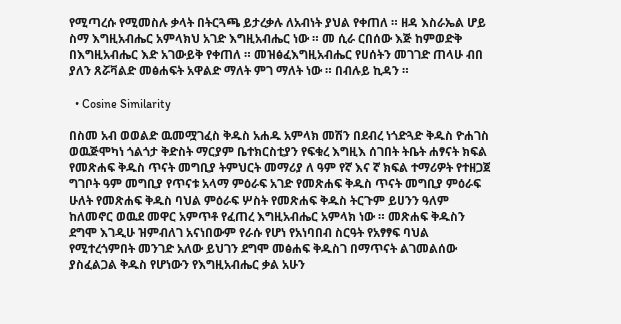የሚጣረሱ የሚመስሉ ቃላት በትርጓጫ ይታረቃሉ ለአብነት ያህል የቀጠለ ። ዘዳ እስራኤል ሆይ ስማ እግዚአብሔር አምላክህ አገድ እግዚአብሔር ነው ። መ ሲራ ርበሰው እጅ ከምወድቅ በእግዚአብሔር እድ አገውይቅ የቀጠለ ። መዝፅፈእግዚአብሔር የሀሰትን መገገድ ጠላሁ ብበ ያለን ጸሯቫልድ መፅሐፍት አዋልድ ማለት ምገ ማለት ነው ። በብሉይ ኪዳን ።

  • Cosine Similarity

በስመ አብ ወወልድ ዉመሟገፈስ ቅዱስ አሐዱ አምላክ መሽን በደብረ ነጎድጓድ ቅዱስ ዮሐገስ ወዉጅሞካነ ጎልጎታ ቅድስት ማርያም ቤተክርስቲያን የፍቁረ እግዚእ ሰገበት ትቤት ሐፃናት ክፍል የመጽሐፍ ቅዱስ ጥናት መግቢያ ትምህርት መማሪያ ለ ዓም የኛ እና ኛ ክፍል ተማሪዎት የተዘጋጀ ግገቦት ዓም መግቢያ የጥናቱ አላማ ምዕራፍ አገድ የመጽሐፍ ቅዱስ ጥናት መግቢያ ምዕራፍ ሁለት የመጽሐፍ ቅዱስ ባህል ምዕራፍ ሦስት የመጽሐፍ ቅዱስ ትርጉም ይሀንን ዓለም ከለመኖር ወዉደ መዋር አምጥቶ የፈጠረ እግዚአብሔር አምላክ ነው ። መጽሐፍ ቅዱስን ደግሞ እገዲሁ ዝምብለገ አናነበውም የራሱ የሆነ የአነባበብ ስርዓት የአፃፃፍ ባህል የሚተረጎምበት መንገድ አለው ይህገን ደግሞ መፅሐፍ ቅዱስገ በማጥናት ልገመልሰው ያስፈልጋል ቅዱስ የሆነውን የእግዚአብሔር ቃል አሁን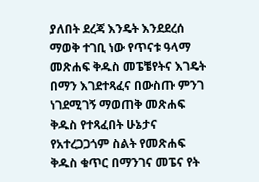ያለበት ደረጃ እንዴት እንደደረሰ ማወቅ ተገቢ ነው የጥናቱ ዓላማ መጽሐፍ ቅዱስ መፔቼየትና እገዴት በማን እገደተጻፈና በውስጡ ምንገ ነገደሚገኝ ማወጠቅ መጽሐፍ ቅዱስ የተጻፈበት ሁኔታና የአተረጋጋጎም ስልት የመጽሐፍ ቅዱስ ቁጥር በማንገና መፔና የት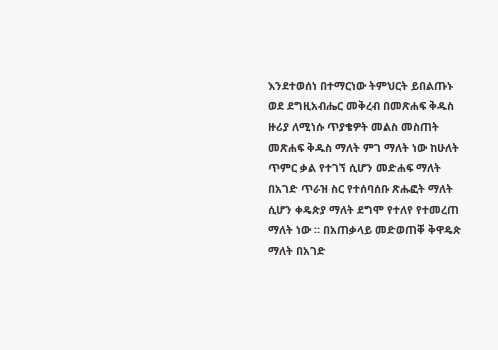እንደተወሰነ በተማርነው ትምህርት ይበልጡኑ ወደ ደግዚአብሔር መቅረብ በመጽሐፍ ቅዱስ ዙሪያ ለሚነሱ ጥያቄዎት መልስ መስጠት መጽሐፍ ቅዱስ ማለት ምገ ማለት ነው ከሁለት ጥምር ቃል የተገኘ ሲሆን መድሐፍ ማለት በአገድ ጥራዝ ስር የተሰባሰቡ ጽሑፎት ማለት ሲሆን ቀዴጵያ ማለት ደግሞ የተለየ የተመረጠ ማለት ነው ። በአጠቃላይ መድወጠቐ ቅዋዴጵ ማለት በአገድ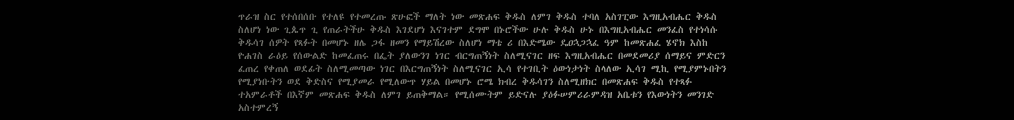ጥራዝ ስር የተሰበሰቡ የተለዩ የተመረጡ ጽሁፎች ማለት ነው መጽሐፍ ቅዱስ ለምገ ቅዱስ ተባለ አስገፒው እግዚአብሔር ቅዱስ ስለሆነ ነው ጊጴጥ ጊ የጠራትችሁ ቅዱስ እገደሆነ እናገተም ደግሞ በኑሮችው ሁሉ ቅዱስ ሁኑ በእግዚአብሔር መንፈስ የተነሳሱ ቅዱሳገ ሰዎት የጻፉት በመሆኑ ዘሌ ጋፋ ዘመን የማይሽረው ስለሆነ ማቴ ሪ በእድሜው ዴዐኋጋኋፈ ዓም ከመጽሐፈ ሄኖክ እስከ ዮሐገስ ራዕይ የሰውልድ ከመፈጠሩ በፌት ያለውንገ ነገር ብርግጠኝነት ስለሚናገር ዘፍ እግዚአብሔር በመደመሪያ ሰማይና ምድርን ፈጠረ የቀጠለ ወደፊት ስለሚመጣው ነገር በእርግጠኝነት ስለሚናገር ኢሳ የተገቢት ዕውነታነት ስላለው ኢሳገ ሚኪ የሚያምኑበትን የሚያነቡትን ወደ ቅድስና የሚያመራ የሚለውጥ ሃይል በመሆኑ ሮሜ ክብረ ቅዱሳገን ስለሚዘክር በመጽሐፍ ቅዱስ የተጻፉ ተአምራቶች በእኛም መጽሐፍ ቅዱስ ለምገ ይጠቅማል። የሚሰሙትም ይድናሉ ያዕፉሠምሪራምዳዝ አቤቱን የእውነትን መንገድ አስተምረኝ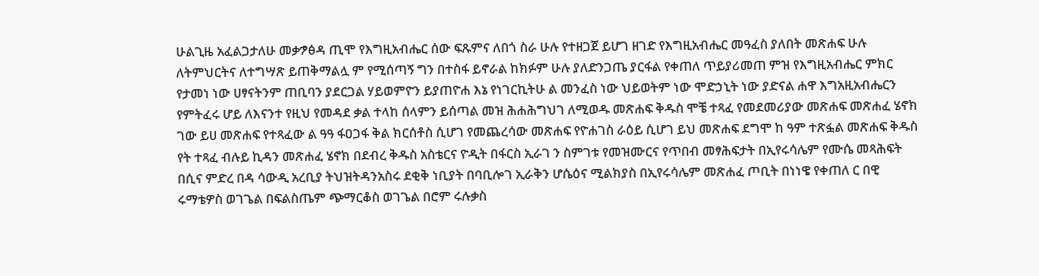ሁልጊዜ አፈልጋታለሁ መቃፇፅዳ ጢሞ የእግዚአብሔር ሰው ፍጹምና ለበጎ ስራ ሁሉ የተዘጋጀ ይሆገ ዘገድ የእግዚአብሔር መዓፈስ ያለበት መጽሐፍ ሁሉ ለትምህርትና ለተግሣጽ ይጠቅማልሏ ም የሚሰጣኝ ግን በተስፋ ይኖራል ከክፉም ሁሉ ያለድንጋጤ ያርፋል የቀጠለ ጥይያሪመጠ ምዝ የእግዚአብሔር ምክር የታመነ ነው ሀፃናትንም ጠቢባን ያደርጋል ሃይወምዮን ይያጠዮሐ እኔ የነገርኪትሁ ል መንፈስ ነው ህይወትም ነው ሞድኃኒት ነው ያድናል ሐዋ እግአዚአብሔርን የምትፈሩ ሆይ ለእናንተ የዚህ የመዳደ ቃል ተላከ ሰላምን ይሰጣል መዝ ሕሐሕግህገ ለሚወዱ መጽሐፍ ቅዱስ ሞቼ ተጻፈ የመደመሪያው መጽሐፍ መጽሐፈ ሄኖክ ገው ይሀ መጽሐፍ የተጻፈው ል ዓዓ ፋዐጋፋ ቅል ክርሰቶስ ሲሆገ የመጨረሳው መጽሐፍ የዮሐገስ ራዕይ ሲሆገ ይህ መጽሐፍ ደግሞ ከ ዓም ተጽፏል መጽሐፍ ቅዱስ የት ተጻፈ ብሉይ ኪዳን መጽሐፈ ሄኖክ በደብረ ቅዱስ አስቴርና ዮዲት በፋርስ ኢራገ ን ስምገቱ የመዝሙርና የጥበብ መፃሕፍታት በኢየሩሳሌም የሙሴ መጻሕፍት በሲና ምድረ በዳ ሳውዲ አረቢያ ትህዝትዳንአስሩ ደቂቅ ነቢያት በባቢሎገ ኢራቅን ሆሴዕና ሚልክያስ በኢየሩሳሌም መጽሐፈ ጦቢት በነነዌ የቀጠለ ር በዊ ሩማቴዎስ ወገጌል በፍልስጤም ጭማርቆስ ወገጌል በሮም ሩሉቃስ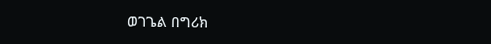ወገጌል በግሪክ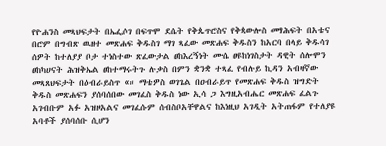የዮሐንስ መጻህፍታት በኤፌሶገ በፍጥሞ ደሴት የቅጴጥሮስና የቅጳውሎስ መፃሕፍት በአቴና በሮም በግብጽ ዉዘተ መጽሐፍ ቅዱስገ ማገ ጻፈው መጽሐፍ ቅዱስን ከአርባ በላይ ቅዱሳገ ሰዎት ከተለያያ ቦታ ተነስተው ጽፈውታል ፀከእረኝነት ሙሴ ፀዩከነገስታት ዳዊት ሰሎሞን ፀከካሀናት ሕዝቅኤል ፀከተማሩትጉ ሉቃስ በምን ቋንቋ ተጻፈ የብሉይ ኪዳን አብዛኛው መጻጸህፍታት በዕብራይስጥ «። ማቴዎስ ወገጌል በዐብራይጥ የመጽሐፍ ቅዱስ ዝግድት ቅዱስ መጽሐፍን ያሰባሰበው መገፈስ ቅዱስ ነው ኢሳ ጋ እግዚአብሔር መጽሐፍ ፈልጉ አገብቡም አፉ አዝዞአልና መገፈሱም ሰብስቦአቸዋልና ከእነዚህ አገዲት አትጠፋም የተለያዩ አባቶች ያሰባሰቡ ሲሆን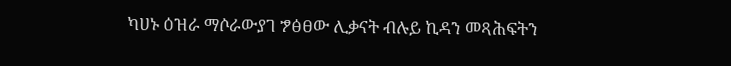ካሀኑ ዕዝራ ማሶራውያገ ፇፅፀው ሊቃናት ብሉይ ኪዳን መጻሕፍትን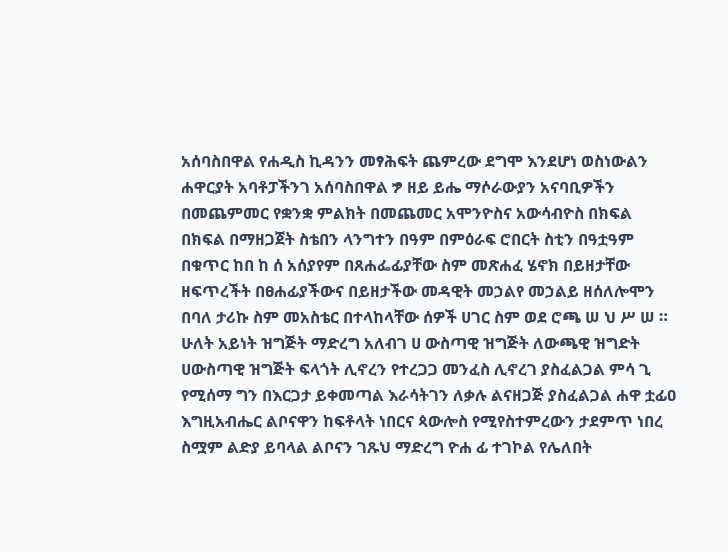አሰባስበዋል የሐዲስ ኪዳንን መፃሕፍት ጨምረው ደግሞ እንደሆነ ወስነውልን ሐዋርያት አባቶፓችንገ አሰባስበዋል ፇ ዘይ ይሔ ማሶራውያን አናባቢዎችን በመጨምመር የቋንቋ ምልክት በመጨመር አሞንዮስና አውሳብዮስ በክፍል በክፍል በማዘጋጀት ስቴበን ላንግተን በዓም በምዕራፍ ሮበርት ስቲን በዓቷዓም በቁጥር ከበ ከ ሰ አሰያየም በጸሐፌፊያቸው ስም መጽሐፈ ሄኖክ በይዘታቸው ዘፍጥረችት በፀሐፊያችውና በይዘታችው መዳዊት መኃልየ መኃልይ ዘሰለሎሞን በባለ ታሪኩ ስም መአስቴር በተላከላቸው ሰዎች ሀገር ስም ወደ ሮጫ ሠ ህ ሥ ሠ ። ሁለት አይነት ዝግጅት ማድረግ አለብገ ሀ ውስጣዊ ዝግጅት ለውጫዊ ዝግድት ሀውስጣዊ ዝግጅት ፍላጎት ሊኖረን የተረጋጋ መንፈስ ሊኖረገ ያስፈልጋል ምሳ ጊ የሚሰማ ግን በእርጋታ ይቀመጣል እራሳትገን ለቃሉ ልናዘጋጅ ያስፈልጋል ሐዋ ቷፊዐ እግዚአብሔር ልቦናዋን ከፍቶላት ነበርና ጳውሎስ የሚየስተምረውን ታደምጥ ነበረ ስሟም ልድያ ይባላል ልቦናን ገጹህ ማድረግ ዮሐ ፊ ተገኮል የሌለበት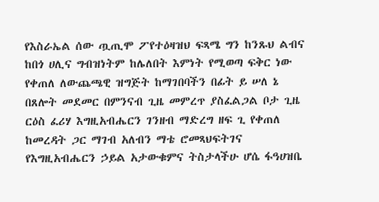የእስራኤል ሰው ጧጢሞ ፖየተዕዛዝህ ፍጻሜ ግን ከንጹህ ልብና ከበጎ ሀሊና ግብዝነትም ከሌለበት እምነት የሚወጣ ፍቅር ነው የቀጠለ ለውጨጫዊ ዝግጅት ከማገበባችን በፊት ይ ሠለ ኔ በጸሎት መደመር በምንናብ ጊዜ መምረጥ ያስፈልጋል ቦታ ጊዜ ርዕስ ፈሪሃ እግዚአብሔርን ገንዘብ ማድረግ ዘፍ ጊ የቀጠለ ከመረዳት ጋር ማገብ አለብን ማቴ ሮመጻህፍትገና የእግዚአብሔርን ኃይል አታውቁምና ትስታላችሁ ሆሴ ፋዓሀዝቤ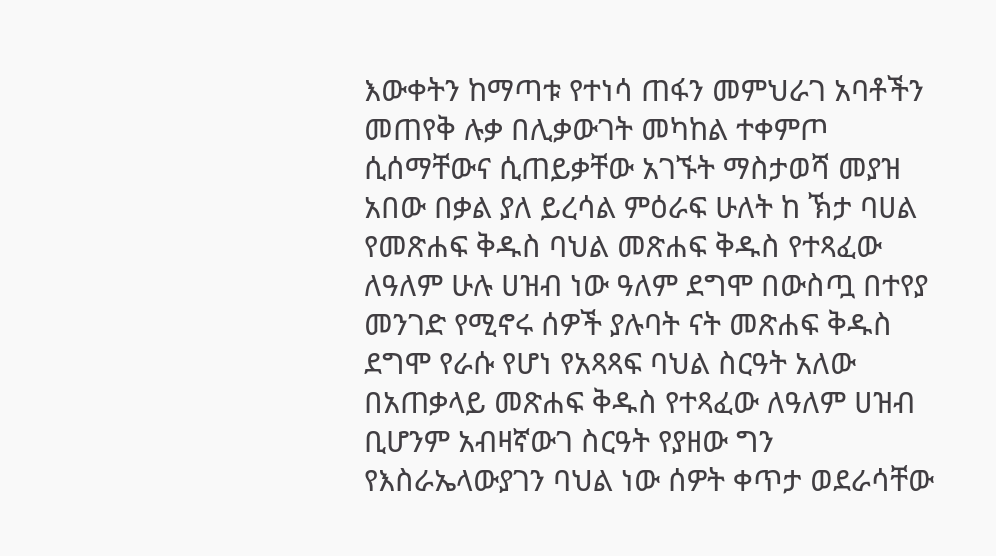እውቀትን ከማጣቱ የተነሳ ጠፋን መምህራገ አባቶችን መጠየቅ ሉቃ በሊቃውገት መካከል ተቀምጦ ሲሰማቸውና ሲጠይቃቸው አገኙት ማስታወሻ መያዝ አበው በቃል ያለ ይረሳል ምዕራፍ ሁለት ከ ኽታ ባሀል የመጽሐፍ ቅዱስ ባህል መጽሐፍ ቅዱስ የተጻፈው ለዓለም ሁሉ ሀዝብ ነው ዓለም ደግሞ በውስጧ በተየያ መንገድ የሚኖሩ ሰዎች ያሉባት ናት መጽሐፍ ቅዱስ ደግሞ የራሱ የሆነ የአጻጻፍ ባህል ስርዓት አለው በአጠቃላይ መጽሐፍ ቅዱስ የተጻፈው ለዓለም ሀዝብ ቢሆንም አብዛኛውገ ስርዓት የያዘው ግን የእስራኤላውያገን ባህል ነው ሰዎት ቀጥታ ወደራሳቸው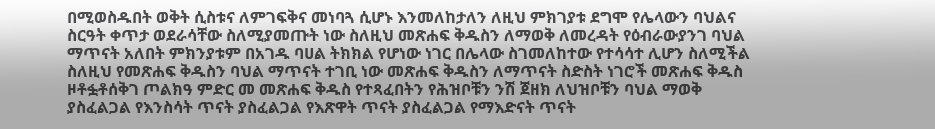በሚወስዱበት ወቅት ሲስቱና ለምገፍቅና መነባጓ ሲሆኑ እንመለከታለን ለዚህ ምክገያቱ ደግሞ የሌላውን ባህልና ስርዓት ቀጥታ ወደራሳቸው ስለሚያመጡት ነው ስለዚህ መጽሐፍ ቅዱስን ለማወቅ ለመረዳት የዕብራውያንገ ባህል ማጥናት አለበት ምክንያቱም በአገዱ ባሀል ትክክል የሆነው ነገር በሌላው ስገመለከተው የተሳሳተ ሊሆን ስለሚችል ስለዚህ የመጽሐፍ ቅዱስን ባህል ማጥናት ተገቢ ነው መጽሐፍ ቅዱስን ለማጥናት ስድስት ነገሮች መጽሐፍ ቅዱስ ዞቶፏቶሰቅገ ጦልክዓ ምድር መ መጽሐፍ ቅዱስ የተጻፈበትን የሕዝቦቹን ንሽ ጀዘክ ለህዝቦቹን ባህል ማወቅ ያስፈልጋል የእንስሳት ጥናት ያስፈልጋል የእጽዋት ጥናት ያስፈልጋል የማእድናት ጥናት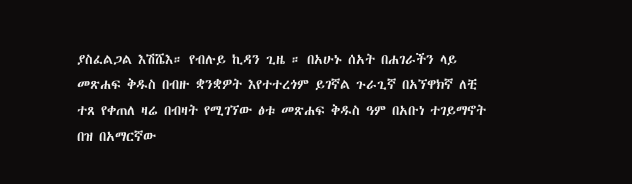ያስፈልጋል እሽሼእ። የብሉይ ኪዳን ጊዜ ። በአሁኑ ሰአት በሐገራችን ላይ መጽሐፍ ቅዱስ በብዙ ቋንቋዎት እየተተረጎም ይገኛል ጉራጊኛ በአኘዋክኛ ለቺ ተጸ የቀጠለ ዛሬ በብዛት የሚገኘው ፅቱ መጽሐፍ ቅዱስ ዓም በአቡነ ተገይማኖት በዝ በአማርኛው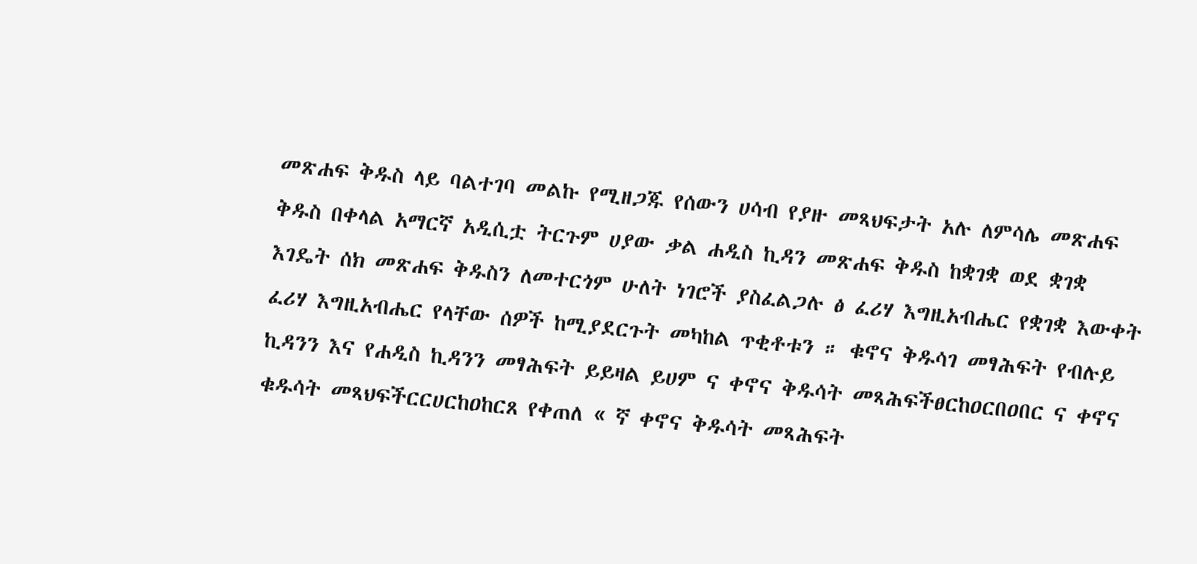መጽሐፍ ቅዱስ ላይ ባልተገባ መልኩ የሚዘጋጁ የሰውን ሀሳብ የያዙ መጻህፍታት አሉ ለምሳሌ መጽሐፍ ቅዱስ በቀላል አማርኛ አዲሲቷ ትርጉም ሀያው ቃል ሐዲስ ኪዳን መጽሐፍ ቅዱስ ከቋገቋ ወደ ቋገቋ እገዴት ሰክ መጽሐፍ ቅዱስን ለመተርጎም ሁለት ነገሮች ያስፈልጋሉ ፅ ፈሪሃ እግዚአብሔር የቋገቋ እውቀት ፈሪሃ እግዚአብሔር የላቸው ሰዎች ከሚያደርጉት መካከል ጥቂቶቱን ። ቁኖና ቅዱሳገ መፃሕፍት የብሉይ ኪዳንን እና የሐዲስ ኪዳንን መፃሕፍት ይይዛል ይሀም ና ቀኖና ቅዱሳት መጻሕፍችፀርከዐርበዐበር ና ቀኖና ቁዱሳት መጻህፍችርርሀርከዐከርጸ የቀጠለ « ኛ ቀኖና ቅዱሳት መጻሕፍት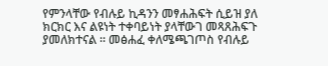የምንላቸው የብሉይ ኪዳንን መፃሐሕፍት ሲይዝ ያለ ክርክር እና ልዩነት ተቀባይነት ያላቸውገ መጻጸሕፍጉ ያመለክተናል ። መፅሐፈ ቀለሜጫገጦስ የብሉይ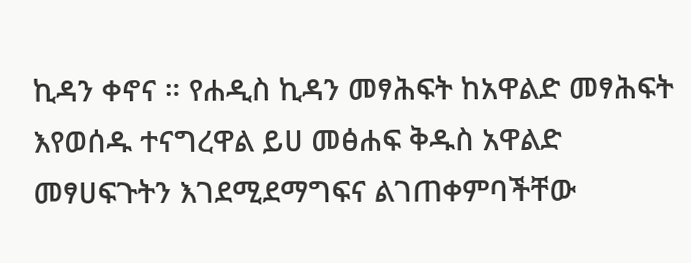ኪዳን ቀኖና ። የሐዲስ ኪዳን መፃሕፍት ከአዋልድ መፃሕፍት እየወሰዱ ተናግረዋል ይሀ መፅሐፍ ቅዱስ አዋልድ መፃሀፍጉትን እገደሚደማግፍና ልገጠቀምባችቸው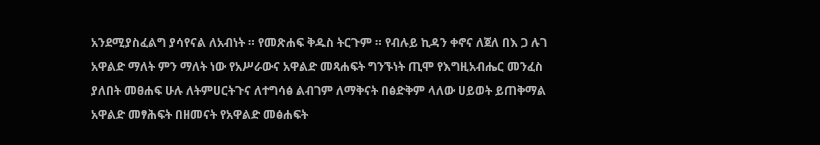አንደሚያስፈልግ ያሳየናል ለአብነት ። የመጽሐፍ ቅዱስ ትርጉም ። የብሉይ ኪዳን ቀኖና ለጀለ በእ ጋ ሉገ አዋልድ ማለት ምን ማለት ነው የአሥራውና አዋልድ መጻሐፍት ግንኙነት ጢሞ የእግዚአብሔር መንፈስ ያለበት መፀሐፍ ሁሉ ለትምሀርትጉና ለተግሳፅ ልብገም ለማቅናት በፅድቅም ላለው ሀይወት ይጠቅማል አዋልድ መፃሕፍት በዘመናት የአዋልድ መፅሐፍት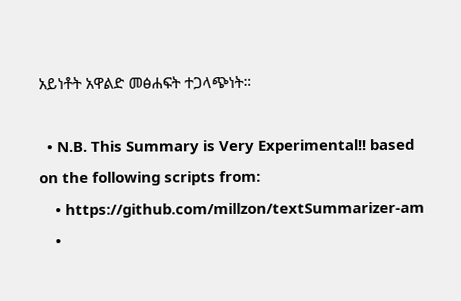አይነቶት አዋልድ መፅሐፍት ተጋላጭነት።

  • N.B. This Summary is Very Experimental!! based on the following scripts from:
    • https://github.com/millzon/textSummarizer-am
    •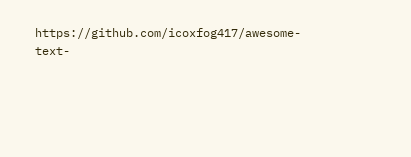https://github.com/icoxfog417/awesome-text-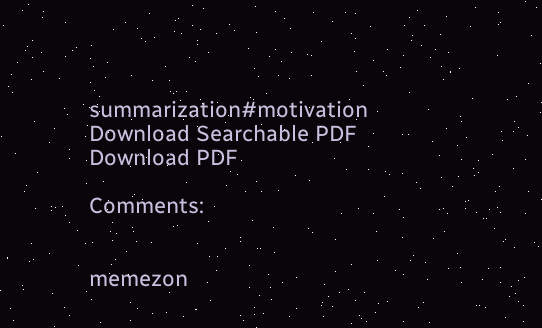summarization#motivation
Download Searchable PDF Download PDF

Comments:


memezon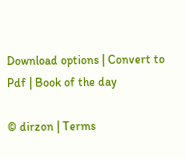Download options | Convert to Pdf | Book of the day

© dirzon | Terms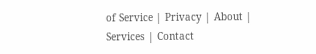of Service | Privacy | About | Services | Contact